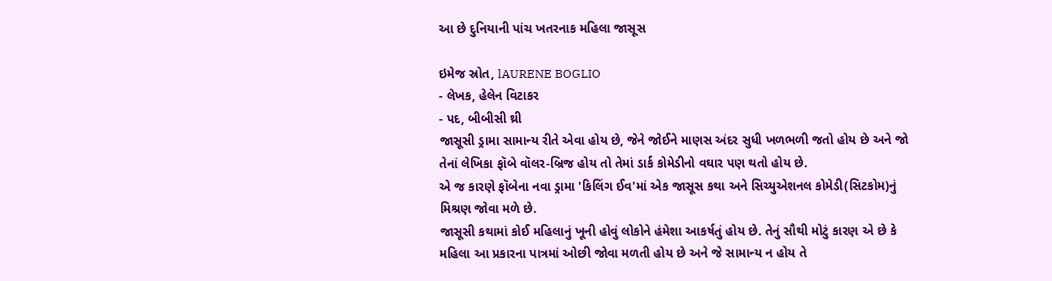આ છે દુનિયાની પાંચ ખતરનાક મહિલા જાસૂસ

ઇમેજ સ્રોત, lAURENE BOGLIO
- લેખક, હેલેન વિટાકર
- પદ, બીબીસી થ્રી
જાસૂસી ડ્રામા સામાન્ય રીતે એવા હોય છે, જેને જોઈને માણસ અંદર સુધી ખળભળી જતો હોય છે અને જો તેનાં લેખિકા ફૉબે વૉલર-બ્રિજ હોય તો તેમાં ડાર્ક કોમેડીનો વઘાર પણ થતો હોય છે.
એ જ કારણે ફૉબેના નવા ડ્રામા 'કિલિંગ ઈવ'માં એક જાસૂસ કથા અને સિચ્યુએશનલ કોમેડી(સિટકોમ)નું મિશ્રણ જોવા મળે છે.
જાસૂસી કથામાં કોઈ મહિલાનું ખૂની હોવું લોકોને હંમેશા આકર્ષતું હોય છે. તેનું સૌથી મોટું કારણ એ છે કે મહિલા આ પ્રકારના પાત્રમાં ઓછી જોવા મળતી હોય છે અને જે સામાન્ય ન હોય તે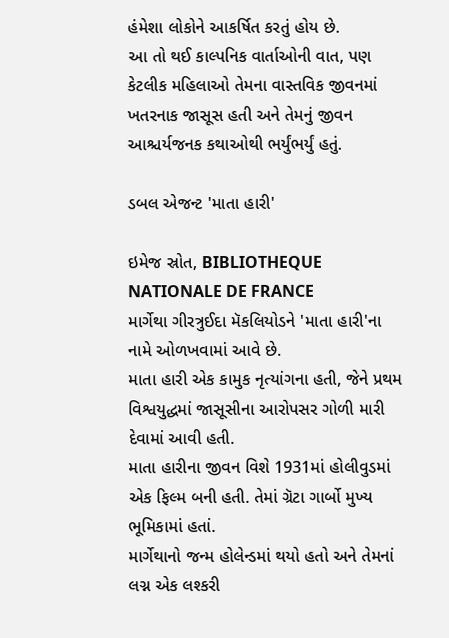હંમેશા લોકોને આકર્ષિત કરતું હોય છે.
આ તો થઈ કાલ્પનિક વાર્તાઓની વાત, પણ કેટલીક મહિલાઓ તેમના વાસ્તવિક જીવનમાં ખતરનાક જાસૂસ હતી અને તેમનું જીવન આશ્ચર્યજનક કથાઓથી ભર્યુંભર્યું હતું.

ડબલ એજન્ટ 'માતા હારી'

ઇમેજ સ્રોત, BIBLIOTHEQUE NATIONALE DE FRANCE
માર્ગેથા ગીરત્રુઈદા મૅકલિયોડને 'માતા હારી'ના નામે ઓળખવામાં આવે છે.
માતા હારી એક કામુક નૃત્યાંગના હતી, જેને પ્રથમ વિશ્વયુદ્ધમાં જાસૂસીના આરોપસર ગોળી મારી દેવામાં આવી હતી.
માતા હારીના જીવન વિશે 1931માં હોલીવુડમાં એક ફિલ્મ બની હતી. તેમાં ગ્રૅટા ગાર્બો મુખ્ય ભૂમિકામાં હતાં.
માર્ગેથાનો જન્મ હોલેન્ડમાં થયો હતો અને તેમનાં લગ્ન એક લશ્કરી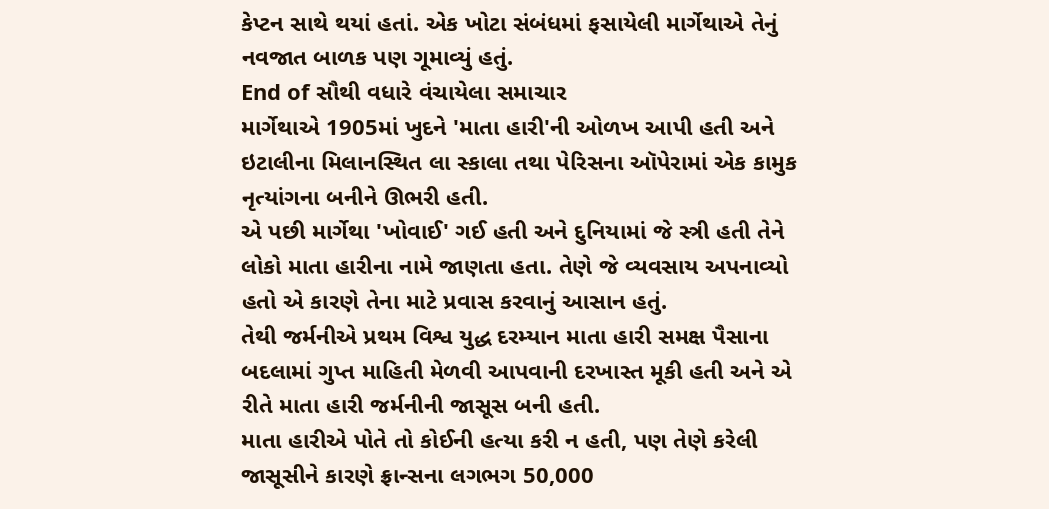કેપ્ટન સાથે થયાં હતાં. એક ખોટા સંબંધમાં ફસાયેલી માર્ગેથાએ તેનું નવજાત બાળક પણ ગૂમાવ્યું હતું.
End of સૌથી વધારે વંચાયેલા સમાચાર
માર્ગેથાએ 1905માં ખુદને 'માતા હારી'ની ઓળખ આપી હતી અને ઇટાલીના મિલાનસ્થિત લા સ્કાલા તથા પેરિસના ઑપેરામાં એક કામુક નૃત્યાંગના બનીને ઊભરી હતી.
એ પછી માર્ગેથા 'ખોવાઈ' ગઈ હતી અને દુનિયામાં જે સ્ત્રી હતી તેને લોકો માતા હારીના નામે જાણતા હતા. તેણે જે વ્યવસાય અપનાવ્યો હતો એ કારણે તેના માટે પ્રવાસ કરવાનું આસાન હતું.
તેથી જર્મનીએ પ્રથમ વિશ્વ યુદ્ધ દરમ્યાન માતા હારી સમક્ષ પૈસાના બદલામાં ગુપ્ત માહિતી મેળવી આપવાની દરખાસ્ત મૂકી હતી અને એ રીતે માતા હારી જર્મનીની જાસૂસ બની હતી.
માતા હારીએ પોતે તો કોઈની હત્યા કરી ન હતી, પણ તેણે કરેલી જાસૂસીને કારણે ફ્રાન્સના લગભગ 50,000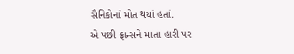સૈનિકોનાં મોત થયાં હતાં.
એ પછી ફ્રાન્સને માતા હારી પર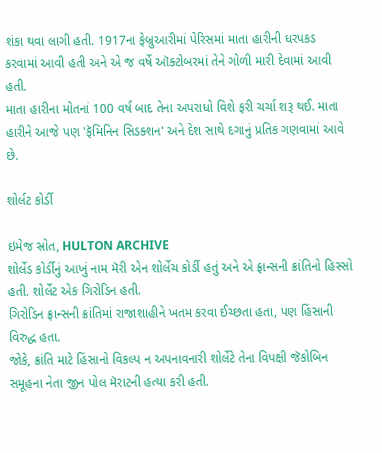શંકા થવા લાગી હતી. 1917ના ફેબ્રુઆરીમાં પેરિસમાં માતા હારીની ધરપકડ કરવામાં આવી હતી અને એ જ વર્ષે ઑક્ટોબરમાં તેને ગોળી મારી દેવામાં આવી હતી.
માતા હારીના મોતનાં 100 વર્ષ બાદ તેના અપરાધો વિશે ફરી ચર્ચા શરૂ થઈ. માતા હારીને આજે પણ 'ફૅમિનિન સિડક્શન' અને દેશ સાથે દગાનું પ્રતિક ગણવામાં આવે છે.

શોર્લટ કોર્ડી

ઇમેજ સ્રોત, HULTON ARCHIVE
શોર્લેડ કોર્ડીનું આખું નામ મૅરી એન શોર્લેચ કોર્ડી હતું અને એ ફ્રાન્સની ક્રાંતિનો હિસ્સો હતી. શોર્લેટ એક ગિરોડિન હતી.
ગિરોડિન ફ્રાન્સની ક્રાંતિમાં રાજાશાહીને ખતમ કરવા ઈચ્છતા હતા, પણ હિંસાની વિરુદ્ધ હતા.
જોકે, ક્રાંતિ માટે હિંસાનો વિકલ્પ ન અપનાવનારી શોર્લેટે તેના વિપક્ષી જૅકોબિન સમૂહના નેતા જીન પોલ મૅરાટની હત્યા કરી હતી.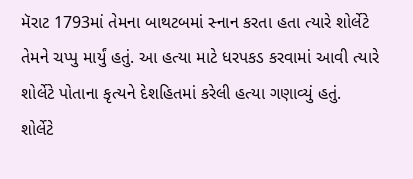મૅરાટ 1793માં તેમના બાથટબમાં સ્નાન કરતા હતા ત્યારે શોર્લેટે તેમને ચપ્પુ માર્યું હતું. આ હત્યા માટે ધરપકડ કરવામાં આવી ત્યારે શોર્લેટે પોતાના કૃત્યને દેશહિતમાં કરેલી હત્યા ગણાવ્યું હતું.
શોર્લેટે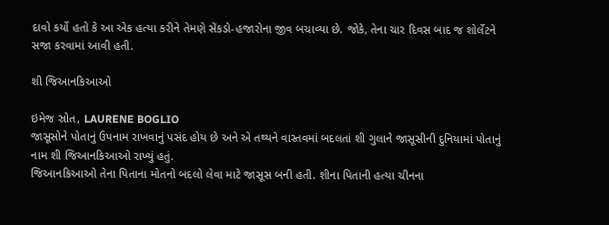દાવો કર્યો હતો કે આ એક હત્યા કરીને તેમણે સેંકડો-હજારોના જીવ બચાવ્યા છે. જોકે, તેના ચાર દિવસ બાદ જ શોર્લેટને સજા કરવામાં આવી હતી.

શી જિઆનકિઆઓ

ઇમેજ સ્રોત, LAURENE BOGLIO
જાસૂસોને પોતાનું ઉપનામ રાખવાનું પસંદ હોય છે અને એ તથ્યને વાસ્તવમાં બદલતાં શી ગુલાને જાસૂસીની દુનિયામાં પોતાનું નામ શી જિઆનકિઆઓ રાખ્યું હતું.
જિઆનકિઆઓ તેના પિતાના મોતનો બદલો લેવા માટે જાસૂસ બની હતી. શીના પિતાની હત્યા ચીનના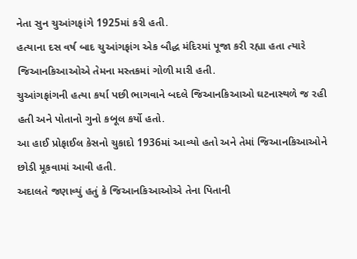નેતા સુન ચુઆંગફાંગે 1925માં કરી હતી.
હત્યાના દસ વર્ષ બાદ ચુઆંગફાંગ એક બૌદ્ધ મંદિરમાં પૂજા કરી રહ્યા હતા ત્યારે જિઆનકિઆઓએ તેમના મસ્તકમાં ગોળી મારી હતી.
ચુઆંગફાંગની હત્યા કર્યા પછી ભાગવાને બદલે જિઆનકિઆઓ ઘટનાસ્થળે જ રહી હતી અને પોતાનો ગુનો કબૂલ કર્યો હતો.
આ હાઈ પ્રોફાઈલ કેસનો ચુકાદો 1936માં આવ્યો હતો અને તેમાં જિઆનકિઆઓને છોડી મૂકવામાં આવી હતી.
અદાલતે જણાવ્યું હતું કે જિઆનકિઆઓએ તેના પિતાની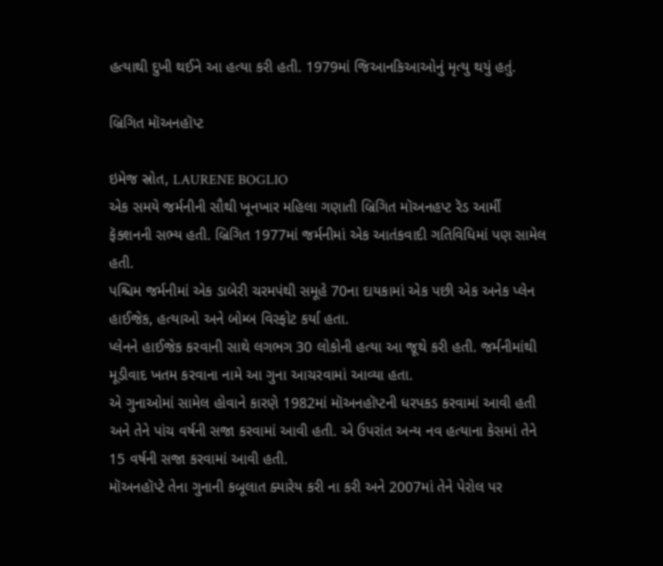હત્યાથી દુખી થઈને આ હત્યા કરી હતી. 1979માં જિઆનકિઆઓનું મૃત્યુ થયું હતું.

બ્રિગિત મૉઅનહૉપ્ટ

ઇમેજ સ્રોત, LAURENE BOGLIO
એક સમયે જર્મનીની સૌથી ખૂનખાર મહિલા ગણાતી બ્રિગિત મૉઅનહપ્ટ રૅડ આર્મી ફૅક્શનની સભ્ય હતી. બ્રિગિત 1977માં જર્મનીમાં એક આતંકવાદી ગતિવિધિમાં પણ સામેલ હતી.
પશ્ચિમ જર્મનીમાં એક ડાબેરી ચરમપંથી સમૂહે 70ના દાયકામાં એક પછી એક અનેક પ્લેન હાઈજેક, હત્યાઓ અને બોમ્બ વિસ્ફોટ કર્યા હતા.
પ્લેનને હાઈજેક કરવાની સાથે લગભગ 30 લોકોની હત્યા આ જૂથે કરી હતી. જર્મનીમાંથી મૂડીવાદ ખતમ કરવાના નામે આ ગુના આચરવામાં આવ્યા હતા.
એ ગુનાઓમાં સામેલ હોવાને કારણે 1982માં મૉઅનહૉપ્ટની ધરપકડ કરવામાં આવી હતી અને તેને પાંચ વર્ષની સજા કરવામાં આવી હતી. એ ઉપરાંત અન્ય નવ હત્યાના કેસમાં તેને 15 વર્ષની સજા કરવામાં આવી હતી.
મૉઅનહૉપ્ટે તેના ગુનાની કબૂલાત ક્યારેય કરી ના કરી અને 2007માં તેને પેરોલ પર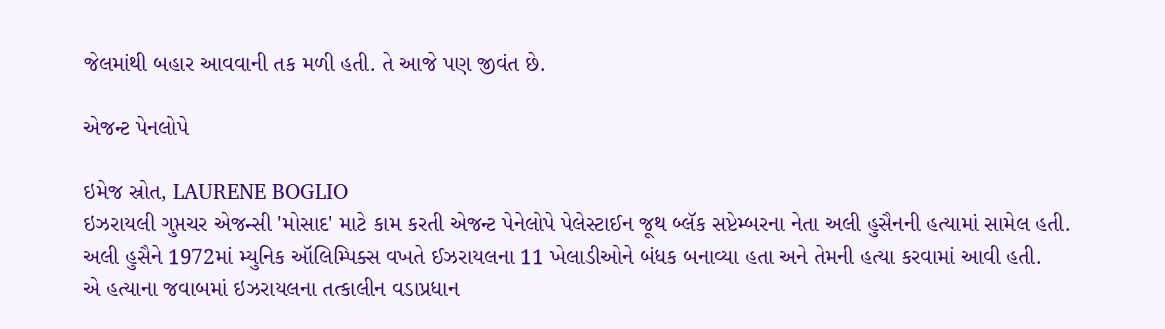જેલમાંથી બહાર આવવાની તક મળી હતી. તે આજે પણ જીવંત છે.

એજન્ટ પેનલોપે

ઇમેજ સ્રોત, LAURENE BOGLIO
ઇઝરાયલી ગુપ્તચર એજન્સી 'મોસાદ' માટે કામ કરતી એજન્ટ પેનેલોપે પેલેસ્ટાઈન જૂથ બ્લૅક સપ્ટેમ્બરના નેતા અલી હુસૈનની હત્યામાં સામેલ હતી.
અલી હુસૈને 1972માં મ્યુનિક ઑલિમ્પિક્સ વખતે ઈઝરાયલના 11 ખેલાડીઓને બંધક બનાવ્યા હતા અને તેમની હત્યા કરવામાં આવી હતી.
એ હત્યાના જવાબમાં ઇઝરાયલના તત્કાલીન વડાપ્રધાન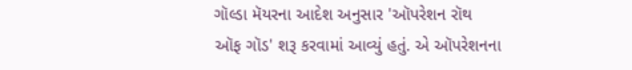ગૉલ્ડા મૅયરના આદેશ અનુસાર 'ઑપરેશન રૉથ ઑફ ગૉડ' શરૂ કરવામાં આવ્યું હતું. એ ઑપરેશનના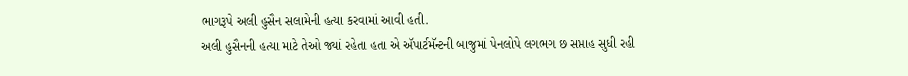ભાગરૂપે અલી હુસૈન સલામેની હત્યા કરવામાં આવી હતી.
અલી હુસૈનની હત્યા માટે તેઓ જ્યાં રહેતા હતા એ ઍપાર્ટમૅન્ટની બાજુમાં પેનલોપે લગભગ છ સપ્તાહ સુધી રહી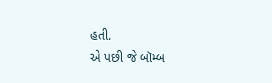હતી.
એ પછી જે બૉમ્બ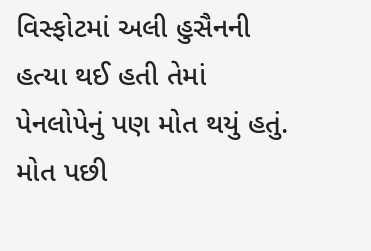વિસ્ફોટમાં અલી હુસૈનની હત્યા થઈ હતી તેમાં પેનલોપેનું પણ મોત થયું હતું.
મોત પછી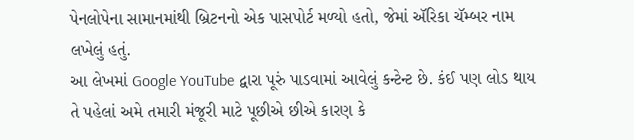પેનલોપેના સામાનમાંથી બ્રિટનનો એક પાસપોર્ટ મળ્યો હતો, જેમાં ઍરિકા ચૅમ્બર નામ લખેલું હતું.
આ લેખમાં Google YouTube દ્વારા પૂરું પાડવામાં આવેલું કન્ટેન્ટ છે. કંઈ પણ લોડ થાય તે પહેલાં અમે તમારી મંજૂરી માટે પૂછીએ છીએ કારણ કે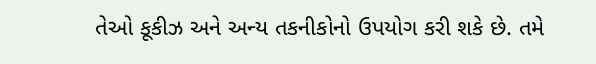તેઓ કૂકીઝ અને અન્ય તકનીકોનો ઉપયોગ કરી શકે છે. તમે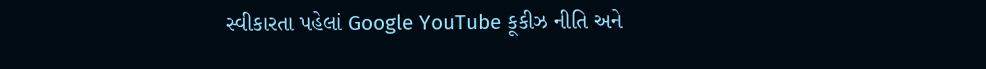સ્વીકારતા પહેલાં Google YouTube કૂકીઝ નીતિ અને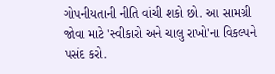ગોપનીયતાની નીતિ વાંચી શકો છો. આ સામગ્રી જોવા માટે 'સ્વીકારો અને ચાલુ રાખો'ના વિકલ્પને પસંદ કરો.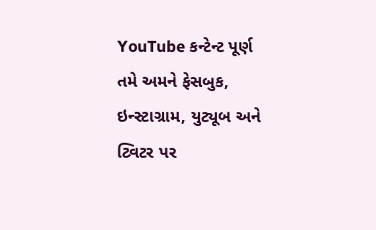YouTube કન્ટેન્ટ પૂર્ણ
તમે અમને ફેસબુક, ઇન્સ્ટાગ્રામ, યુટ્યૂબ અને ટ્વિટર પર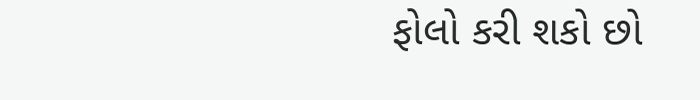ફોલો કરી શકો છો